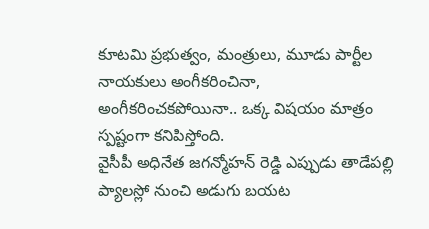కూటమి ప్రభుత్వం, మంత్రులు, మూడు పార్టీల నాయకులు అంగీకరించినా, అంగీకరించకపోయినా.. ఒక్క విషయం మాత్రం స్పష్టంగా కనిపిస్తోంది.
వైసీపీ అధినేత జగన్మోహన్ రెడ్డి ఎప్పుడు తాడేపల్లి ప్యాలస్లో నుంచి అడుగు బయట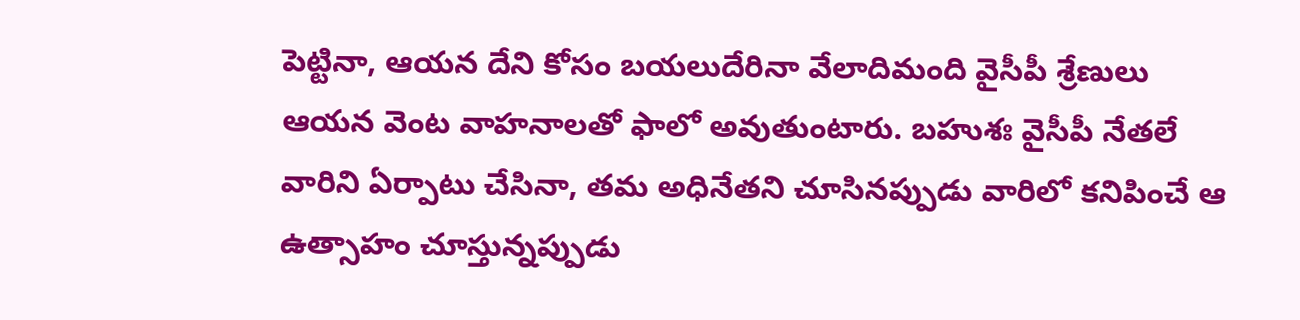పెట్టినా, ఆయన దేని కోసం బయలుదేరినా వేలాదిమంది వైసీపీ శ్రేణులు ఆయన వెంట వాహనాలతో ఫాలో అవుతుంటారు. బహుశః వైసీపీ నేతలే వారిని ఏర్పాటు చేసినా, తమ అధినేతని చూసినప్పుడు వారిలో కనిపించే ఆ ఉత్సాహం చూస్తున్నప్పుడు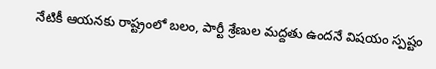నేటికీ ఆయనకు రాష్ట్రంలో బలం, పార్టీ శ్రేణుల మద్దతు ఉందనే విషయం స్పష్టం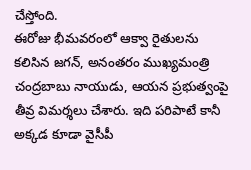చేస్తోంది.
ఈరోజు భీమవరంలో ఆక్వా రైతులను కలిసిన జగన్, అనంతరం ముఖ్యమంత్రి చంద్రబాబు నాయుడు, ఆయన ప్రభుత్వంపై తీవ్ర విమర్శలు చేశారు. ఇది పరిపాటే కానీ అక్కడ కూడా వైసీపీ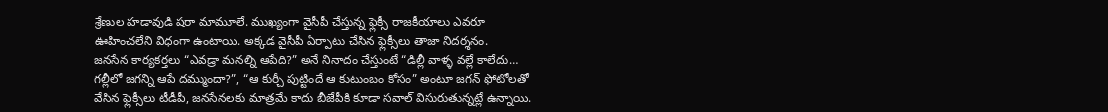శ్రేణుల హడావుడి షరా మామూలే. ముఖ్యంగా వైసీపీ చేస్తున్న ఫ్లెక్సీ రాజకీయాలు ఎవరూ ఊహించలేని విధంగా ఉంటాయి. అక్కడ వైసీపీ ఏర్పాటు చేసిన ఫ్లెక్సీలు తాజా నిదర్శనం.
జనసేన కార్యకర్తలు “ఎవడ్రా మనల్ని ఆపేది?” అనే నినాదం చేస్తుంటే “డిల్లీ వాళ్ళ వల్లే కాలేదు… గల్లీలో జగన్ని ఆపే దమ్ముందా?”, “ఆ కుర్చీ పుట్టిందే ఆ కుటుంబం కోసం” అంటూ జగన్ ఫోటోలతో వేసిన ఫ్లెక్సీలు టీడీపీ, జనసేనలకు మాత్రమే కాదు బీజేపీకి కూడా సవాల్ విసురుతున్నట్లే ఉన్నాయి.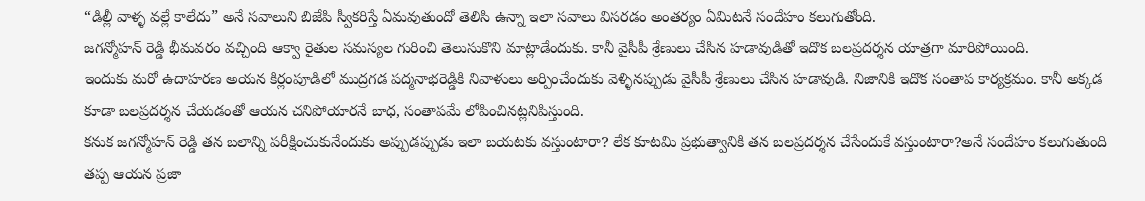“డిల్లీ వాళ్ళ వల్లే కాలేదు” అనే సవాలుని బిజేపి స్వీకరిస్తే ఏమవుతుందో తెలిసి ఉన్నా ఇలా సవాలు విసరడం అంతర్యం ఏమిటనే సందేహం కలుగుతోంది.
జగన్మోహన్ రెడ్డి భీమవరం వచ్చింది ఆక్వా రైతుల సమస్యల గురించి తెలుసుకొని మాట్లాడేందుకు. కానీ వైసీపీ శ్రేణులు చేసిన హడావుడితో ఇదొక బలప్రదర్శన యాత్రగా మారిపోయింది.
ఇందుకు మరో ఉదాహరణ అయన కిర్లంపూడిలో ముద్రగడ పద్మనాభరెడ్డికి నివాళులు అర్పించేందుకు వెళ్ళినప్పుడు వైసీపీ శ్రేణులు చేసిన హడావుడి. నిజానికి ఇదొక సంతాప కార్యక్రమం. కానీ అక్కడ కూడా బలప్రదర్శన చేయడంతో ఆయన చనిపోయారనే బాధ, సంతాపమే లోపించినట్లనిపిస్తుంది.
కనుక జగన్మోహన్ రెడ్డి తన బలాన్ని పరీక్షించుకునేందుకు అప్పుడప్పుడు ఇలా బయటకు వస్తుంటారా? లేక కూటమి ప్రభుత్వానికి తన బలప్రదర్శన చేసేందుకే వస్తుంటారా?అనే సందేహం కలుగుతుంది తప్ప ఆయన ప్రజా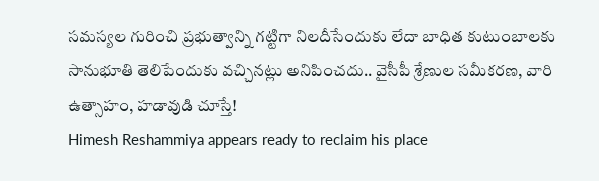సమస్యల గురించి ప్రభుత్వాన్ని గట్టిగా నిలదీసేందుకు లేదా బాధిత కుటుంబాలకు సానుభూతి తెలిపేందుకు వచ్చినట్లు అనిపించదు.. వైసీపీ శ్రేణుల సమీకరణ, వారి ఉత్సాహం, హడావుడి చూస్తే!
Himesh Reshammiya appears ready to reclaim his place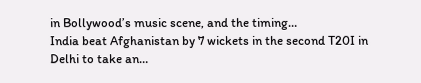in Bollywood’s music scene, and the timing…
India beat Afghanistan by 7 wickets in the second T20I in Delhi to take an…